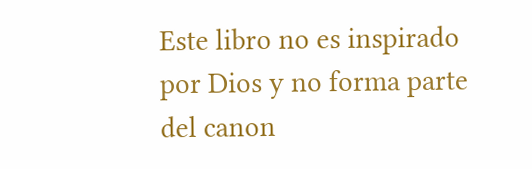Este libro no es inspirado por Dios y no forma parte del canon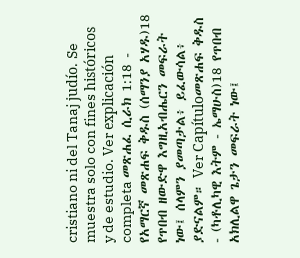cristiano ni del Tanaj judío. Se muestra solo con fines históricos y de estudio. Ver explicación completa መጽሐፈ ሲራክ 1:18 - የአማርኛ መጽሐፍ ቅዱስ (ሰማንያ አሃዱ)18 የጥበብ ዘውድዋ እግዚአብሔርን መፍራት ነው፤ ሰላምን ያመጣታል፥ ይፈውሳል፥ ያድናልም። Ver Capítuloመጽሐፍ ቅዱስ - (ካቶሊካዊ እትም - ኤማሁስ)18 የጥበብ አክሊልዋ ጌታን መፍራት ነው፤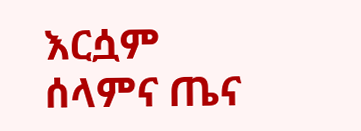እርሷም ሰላምና ጤና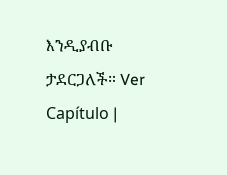እንዲያብቡ ታደርጋለች። Ver Capítulo |